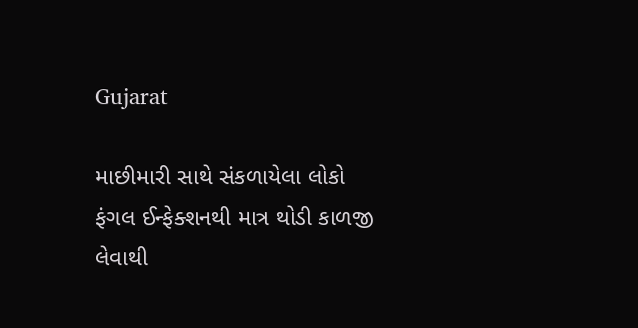Gujarat

માછીમારી સાથે સંકળાયેલા લોકો ફંગલ ઈન્ફેક્શનથી માત્ર થોડી કાળજી લેવાથી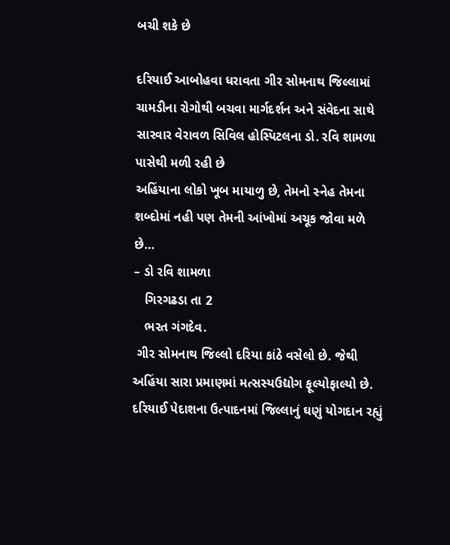બચી શકે છે

દરિયાઈ આબોહવા ધરાવતા ગીર સોમનાથ જિલ્લામાં ચામડીના રોગોથી બચવા માર્ગદર્શન અને સંવેદના સાથે સારવાર વેરાવળ સિવિલ હોસ્પિટલના ડો. રવિ શામળા પાસેથી મળી રહી છે
અહિંયાના લોકો ખૂબ માયાળુ છે, તેમનો સ્નેહ તેમના શબ્દોમાં નહી પણ તેમની આંખોમાં અચૂક જોવા મળે છે…
– ડો રવિ શામળા
   ગિરગઢડા તા 2
   ભરત ગંગદેવ.
 ગીર સોમનાથ જિલ્લો દરિયા કાંઠે વસેલો છે. જેથી અહિંયા સારા પ્રમાણમાં મત્સસ્યઉદ્યોગ ફૂલ્યોફાલ્યો છે. દરિયાઈ પેદાશના ઉત્પાદનમાં જિલ્લાનું ઘણું યોગદાન રહ્યું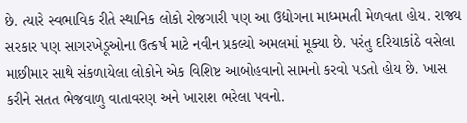છે. ત્યારે સ્વભાવિક રીતે સ્થાનિક લોકો રોજગારી પણ આ ઉદ્યોગના માધ્મમતી મેળવતા હોય. રાજ્ય સરકાર પણ સાગરખેડૂઓના ઉત્કર્ષ માટે નવીન પ્રકલ્યો અમલમાં મૂક્યા છે. પરંતુ દરિયાકાંઠે વસેલા માછીમાર સાથે સંકળાયેલા લોકોને એક વિશિષ્ટ આબોહવાનો સામનો કરવો પડતો હોય છે. ખાસ કરીને સતત ભેજવાળુ વાતાવરણ અને ખારાશ ભરેલા પવનો.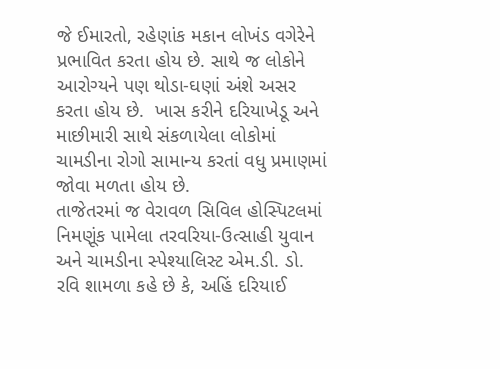જે ઈમારતો, રહેણાંક મકાન લોખંડ વગેરેને પ્રભાવિત કરતા હોય છે. સાથે જ લોકોને આરોગ્યને પણ થોડા-ઘણાં અંશે અસર કરતા હોય છે.  ખાસ કરીને દરિયાખેડૂ અને માછીમારી સાથે સંકળાયેલા લોકોમાં ચામડીના રોગો સામાન્ય કરતાં વધુ પ્રમાણમાં જોવા મળતા હોય છે.
તાજેતરમાં જ વેરાવળ સિવિલ હોસ્પિટલમાં નિમણૂંક પામેલા તરવરિયા-ઉત્સાહી યુવાન અને ચામડીના સ્પેશ્યાલિસ્ટ એમ.ડી. ડો. રવિ શામળા કહે છે કે, અહિં દરિયાઈ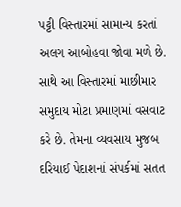પટ્ટી વિસ્તારમાં સામાન્ય કરતાં અલગ આબોહવા જોવા મળે છે. સાથે આ વિસ્તારમાં માછીમાર સમુદાય મોટા પ્રમાણમાં વસવાટ કરે છે. તેમના વ્યવસાય મુજબ દરિયાઈ પેદાશનાં સંપર્કમાં સતત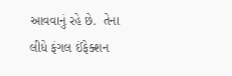આવવાનું રહે છે.  તેના લીધે ફંગલ ઈંફેક્શન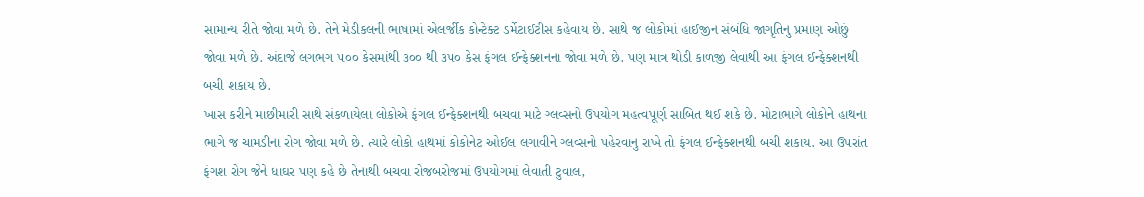સામાન્ય રીતે જોવા મળે છે. તેને મેડીકલની ભાષામાં એલર્જીક કોન્ટેક્ટ ડર્મેટાઈટીસ કહેવાય છે. સાથે જ લોકોમાં હાઈજીન સંબંધિ જાગૃતિનુ પ્રમાણ ઓછું જોવા મળે છે. અંદાજે લગભગ ૫૦૦ કેસમાંથી ૩૦૦ થી ૩૫૦ કેસ ફંગલ ઈન્ફેક્શનના જોવા મળે છે. પણ માત્ર થોડી કાળજી લેવાથી આ ફંગલ ઈન્ફેક્શનથી બચી શકાય છે.
ખાસ કરીને માછીમારી સાથે સંકળાયેલા લોકોએ ફંગલ ઈન્ફેક્શનથી બચવા માટે ગ્લવ્સનો ઉપયોગ મહત્વપૂર્ણ સાબિત થઈ શકે છે. મોટાભાગે લોકોને હાથના ભાગે જ ચામડીના રોગ જોવા મળે છે. ત્યારે લોકો હાથમાં કોકોનેટ ઓઈલ લગાવીને ગ્લવ્સનો પહેરવાનુ રાખે તો ફંગલ ઈન્ફેક્શનથી બચી શકાય. આ ઉપરાંત ફંગશ રોગ જેને ધાઘર પણ કહે છે તેનાથી બચવા રોજબરોજમાં ઉપયોગમાં લેવાતી ટુવાલ,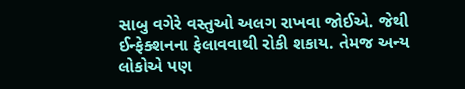સાબુ વગેરે વસ્તુઓ અલગ રાખવા જોઈએ. જેથી ઈન્ફેક્શનના ફેલાવવાથી રોકી શકાય. તેમજ અન્ય લોકોએ પણ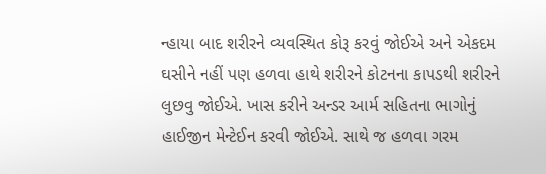ન્હાયા બાદ શરીરને વ્યવસ્થિત કોરૂ કરવું જોઈએ અને એકદમ ઘસીને નહીં પણ હળવા હાથે શરીરને કોટનના કાપડથી શરીરને લુછવુ જોઈએ. ખાસ કરીને અન્ડર આર્મ સહિતના ભાગોનું હાઈજીન મેન્ટેઈન કરવી જોઈએ. સાથે જ હળવા ગરમ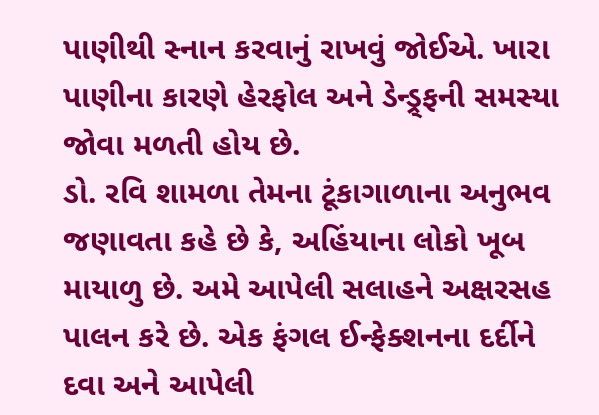પાણીથી સ્નાન કરવાનું રાખવું જોઈએ. ખારા પાણીના કારણે હેરફોલ અને ડેન્ડ્ર્ફની સમસ્યા જોવા મળતી હોય છે.
ડો. રવિ શામળા તેમના ટૂંકાગાળાના અનુભવ જણાવતા કહે છે કે, અહિંયાના લોકો ખૂબ માયાળુ છે. અમે આપેલી સલાહને અક્ષરસહ પાલન કરે છે. એક ફંગલ ઈન્ફેક્શનના દર્દીને દવા અને આપેલી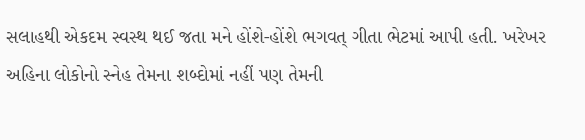સલાહથી એકદમ સ્વસ્થ થઈ જતા મને હોંશે-હોંશે ભગવત્ ગીતા ભેટમાં આપી હતી. ખરેખર અહિના લોકોનો સ્નેહ તેમના શબ્દોમાં નહીં પણ તેમની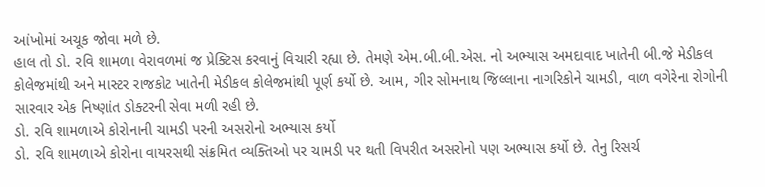આંખોમાં અચૂક જોવા મળે છે.
હાલ તો ડો. રવિ શામળા વેરાવળમાં જ પ્રેક્ટિસ કરવાનું વિચારી રહ્યા છે. તેમણે એમ.બી.બી.એસ. નો અભ્યાસ અમદાવાદ ખાતેની બી.જે મેડીકલ કોલેજમાંથી અને માસ્ટર રાજકોટ ખાતેની મેડીકલ કોલેજમાંથી પૂર્ણ કર્યો છે. આમ, ગીર સોમનાથ જિલ્લાના નાગરિકોને ચામડી, વાળ વગેરેના રોગોની સારવાર એક નિષ્ણાંત ડોક્ટરની સેવા મળી રહી છે.
ડો. રવિ શામળાએ કોરોનાની ચામડી પરની અસરોનો અભ્યાસ કર્યો
ડો. રવિ શામળાએ કોરોના વાયરસથી સંક્રમિત વ્યક્તિઓ પર ચામડી પર થતી વિપરીત અસરોનો પણ અભ્યાસ કર્યો છે. તેનુ રિસર્ચ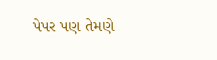પેપર પણ તેમણે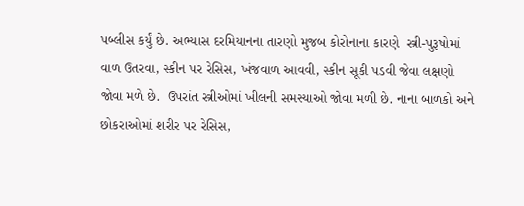પબ્લીસ કર્યું છે. અભ્યાસ દરમિયાનના તારણો મુજબ કોરોનાના કારણે  સ્ત્રી-પુરૂષોમાં વાળ ઉતરવા, સ્કીન પર રેસિસ, ખંજવાળ આવવી, સ્કીન સૂકી પડવી જેવા લક્ષણો જોવા મળે છે.  ઉપરાંત સ્ત્રીઓમાં ખીલની સમસ્યાઓ જોવા મળી છે. નાના બાળકો અને છોકરાઓમાં શરીર પર રેસિસ,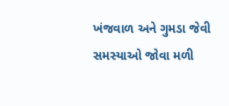ખંજવાળ અને ગુમડા જેવી સમસ્યાઓ જોવા મળી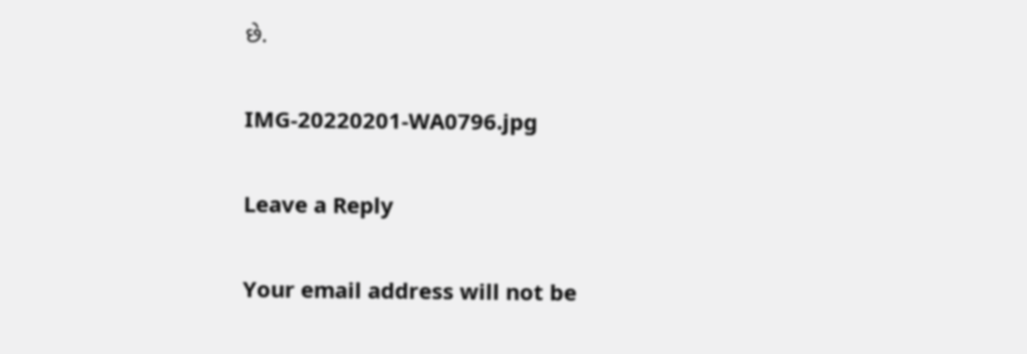છે.

IMG-20220201-WA0796.jpg

Leave a Reply

Your email address will not be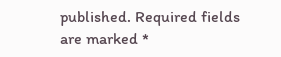published. Required fields are marked *